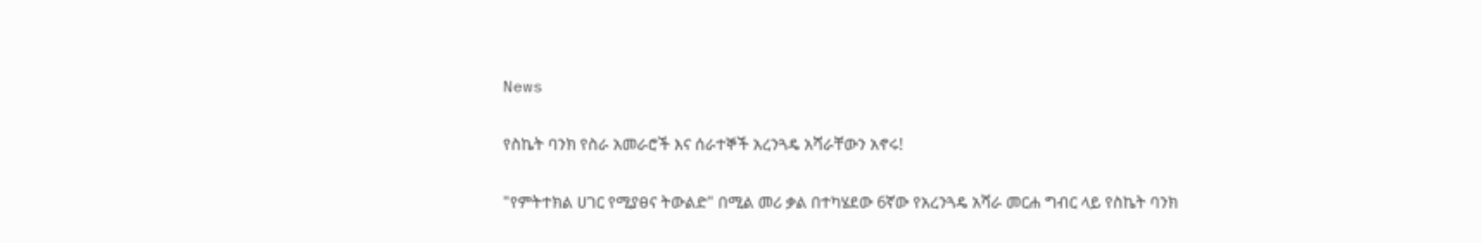News

የስኬት ባንክ የስራ አመራሮች እና ሰራተኞች አረንጓዴ አሻራቸውን አኖሩ!

"የምትተክል ሀገር የሚያፀና ትውልድ" በሚል መሪ ቃል በተካሄደው 6ኛው የአረንጓዴ አሻራ መርሐ ግብር ላይ የስኬት ባንክ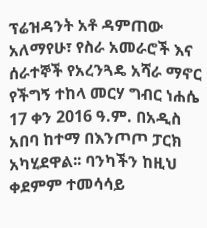ፕሬዝዳንት አቶ ዳምጠው አለማየሁ፣ የስራ አመራሮች እና ሰራተኞች የአረንጓዴ አሻራ ማኖር የችግኝ ተከላ መርሃ ግብር ነሐሴ 17 ቀን 2016 ዓ.ም. በአዲስ አበባ ከተማ በእንጦጦ ፓርክ አካሂደዋል፡፡ ባንካችን ከዚህ ቀደምም ተመሳሳይ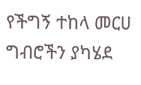የችግኝ ተከላ መርሀ ግብሮችን ያካሄደ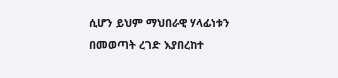ሲሆን ይህም ማህበራዊ ሃላፊነቱን በመወጣት ረገድ እያበረከተ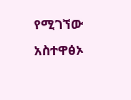የሚገኘው አስተዋፅኦ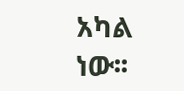አካል ነው፡፡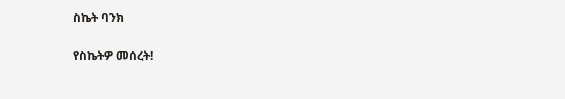ስኬት ባንክ

የስኬትዎ መሰረት!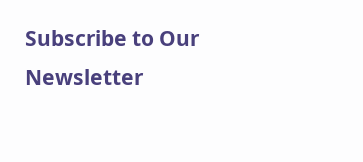Subscribe to Our Newsletter